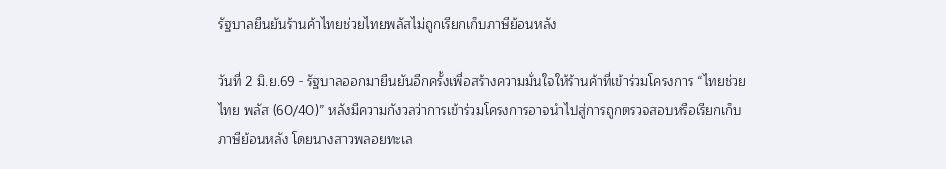รัฐบาลยืนยันร้านค้าไทยช่วยไทยพลัสไม่ถูกเรียกเก็บภาษีย้อนหลัง

วันที่ 2 มิ.ย.69 - รัฐบาลออกมายืนยันอีกครั้งเพื่อสร้างความมั่นใจให้ร้านค้าที่เข้าร่วมโครงการ “ไทยช่วยไทย พลัส (60/40)” หลังมีความกังวลว่าการเข้าร่วมโครงการอาจนําไปสู่การถูกตรวจสอบหรือเรียกเก็บภาษีย้อนหลัง โดยนางสาวพลอยทะเล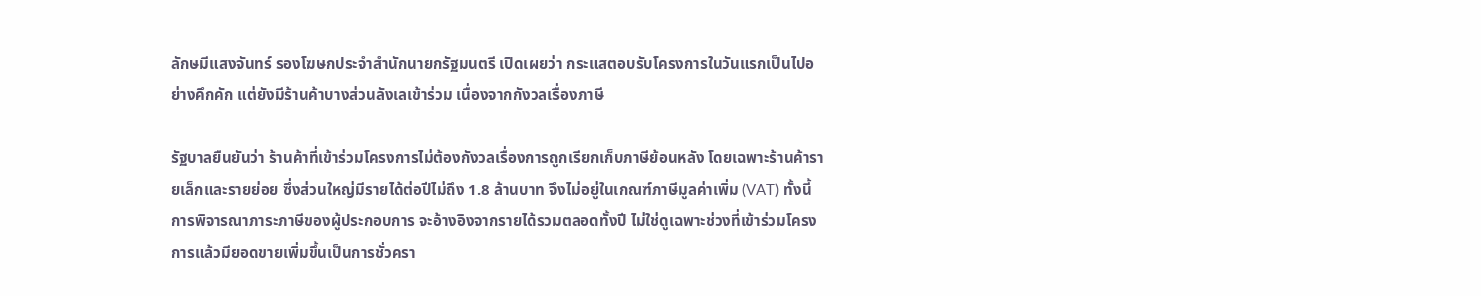ลักษมีแสงจันทร์ รองโฆษกประจําสํานักนายกรัฐมนตรี เปิดเผยว่า กระแสตอบรับโครงการในวันแรกเป็นไปอย่างคึกคัก แต่ยังมีร้านค้าบางส่วนลังเลเข้าร่วม เนื่องจากกังวลเรื่องภาษี

รัฐบาลยืนยันว่า ร้านค้าที่เข้าร่วมโครงการไม่ต้องกังวลเรื่องการถูกเรียกเก็บภาษีย้อนหลัง โดยเฉพาะร้านค้ารายเล็กและรายย่อย ซึ่งส่วนใหญ่มีรายได้ต่อปีไม่ถึง 1.8 ล้านบาท จึงไม่อยู่ในเกณฑ์ภาษีมูลค่าเพิ่ม (VAT) ทั้งนี้ การพิจารณาภาระภาษีของผู้ประกอบการ จะอ้างอิงจากรายได้รวมตลอดทั้งปี ไม่ใช่ดูเฉพาะช่วงที่เข้าร่วมโครงการแล้วมียอดขายเพิ่มขึ้นเป็นการชั่วครา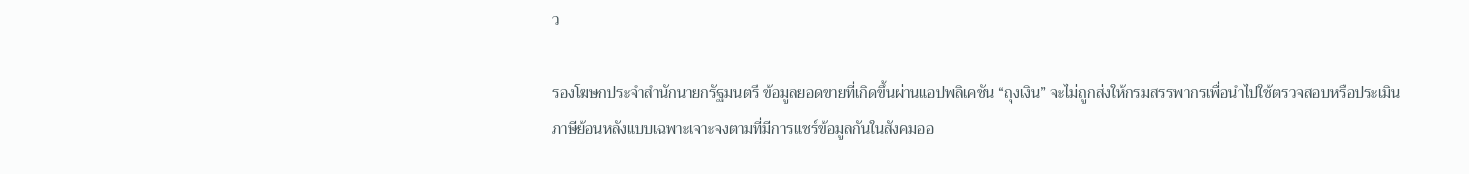ว

รองโฆษกประจําสํานักนายกรัฐมนตรี ข้อมูลยอดขายที่เกิดขึ้นผ่านแอปพลิเคชัน “ถุงเงิน” จะไม่ถูกส่งให้กรมสรรพากรเพื่อนําไปใช้ตรวจสอบหรือประเมินภาษีย้อนหลังแบบเฉพาะเจาะจงตามที่มีการแชร์ข้อมูลกันในสังคมออ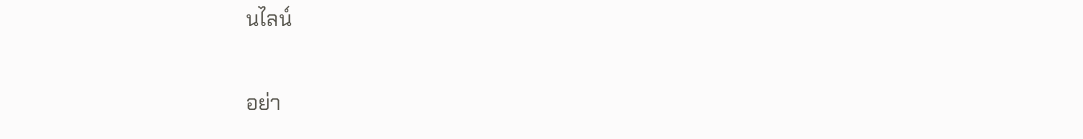นไลน์

อย่า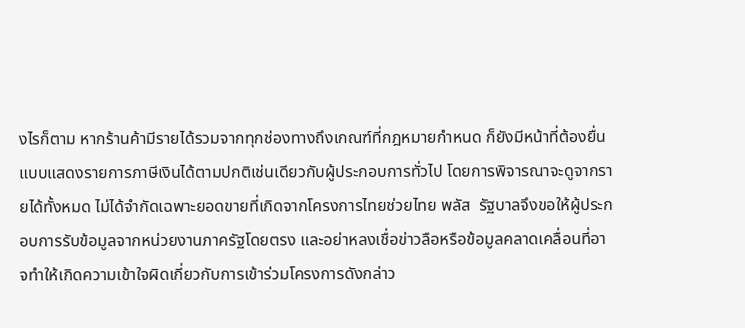งไรก็ตาม หากร้านค้ามีรายได้รวมจากทุกช่องทางถึงเกณฑ์ที่กฎหมายกําหนด ก็ยังมีหน้าที่ต้องยื่นแบบแสดงรายการภาษีเงินได้ตามปกติเช่นเดียวกับผู้ประกอบการทั่วไป โดยการพิจารณาจะดูจากรายได้ทั้งหมด ไม่ได้จํากัดเฉพาะยอดขายที่เกิดจากโครงการไทยช่วยไทย พลัส  รัฐบาลจึงขอให้ผู้ประกอบการรับข้อมูลจากหน่วยงานภาครัฐโดยตรง และอย่าหลงเชื่อข่าวลือหรือข้อมูลคลาดเคลื่อนที่อาจทําให้เกิดความเข้าใจผิดเกี่ยวกับการเข้าร่วมโครงการดังกล่าว